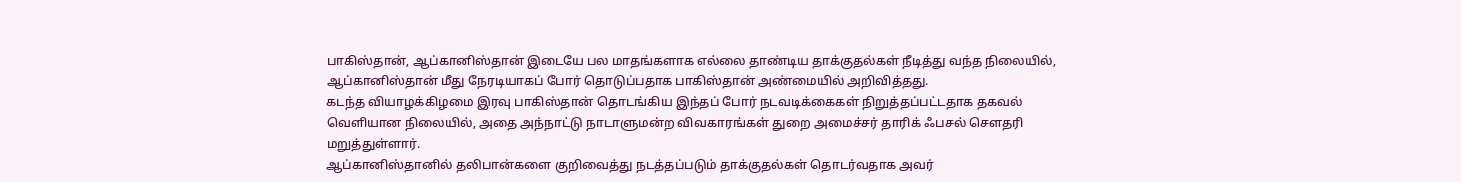பாகிஸ்தான், ஆப்கானிஸ்தான் இடையே பல மாதங்களாக எல்லை தாண்டிய தாக்குதல்கள் நீடித்து வந்த நிலையில், ஆப்கானிஸ்தான் மீது நேரடியாகப் போர் தொடுப்பதாக பாகிஸ்தான் அண்மையில் அறிவித்தது.
கடந்த வியாழக்கிழமை இரவு பாகிஸ்தான் தொடங்கிய இந்தப் போர் நடவடிக்கைகள் நிறுத்தப்பட்டதாக தகவல் வெளியான நிலையில், அதை அந்நாட்டு நாடாளுமன்ற விவகாரங்கள் துறை அமைச்சர் தாரிக் ஃபசல் செளதரி மறுத்துள்ளார்.
ஆப்கானிஸ்தானில் தலிபான்களை குறிவைத்து நடத்தப்படும் தாக்குதல்கள் தொடர்வதாக அவர்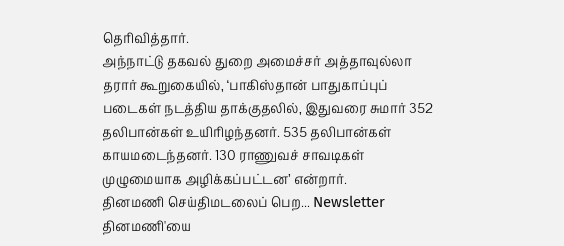தெரிவித்தார்.
அந்நாட்டு தகவல் துறை அமைச்சர் அத்தாவுல்லா தரார் கூறுகையில், ‘பாகிஸ்தான் பாதுகாப்புப் படைகள் நடத்திய தாக்குதலில், இதுவரை சுமார் 352 தலிபான்கள் உயிரிழந்தனர். 535 தலிபான்கள் காயமடைந்தனர். 130 ராணுவச் சாவடிகள் முழுமையாக அழிக்கப்பட்டன’ என்றார்.
தினமணி செய்திமடலைப் பெற... Newsletter
தினமணி'யை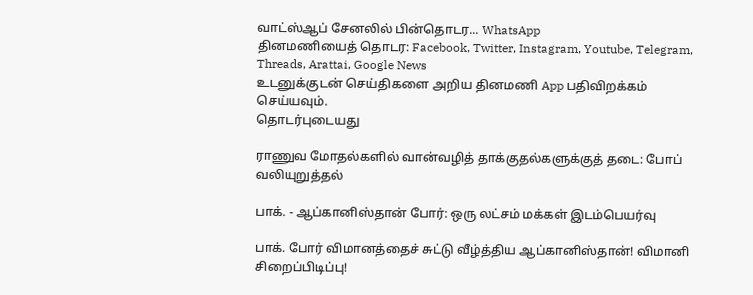வாட்ஸ்ஆப் சேனலில் பின்தொடர... WhatsApp
தினமணியைத் தொடர: Facebook, Twitter, Instagram, Youtube, Telegram, Threads, Arattai, Google News
உடனுக்குடன் செய்திகளை அறிய தினமணி App பதிவிறக்கம் செய்யவும்.
தொடர்புடையது

ராணுவ மோதல்களில் வான்வழித் தாக்குதல்களுக்குத் தடை: போப் வலியுறுத்தல்

பாக். - ஆப்கானிஸ்தான் போர்: ஒரு லட்சம் மக்கள் இடம்பெயர்வு

பாக். போர் விமானத்தைச் சுட்டு வீழ்த்திய ஆப்கானிஸ்தான்! விமானி சிறைப்பிடிப்பு!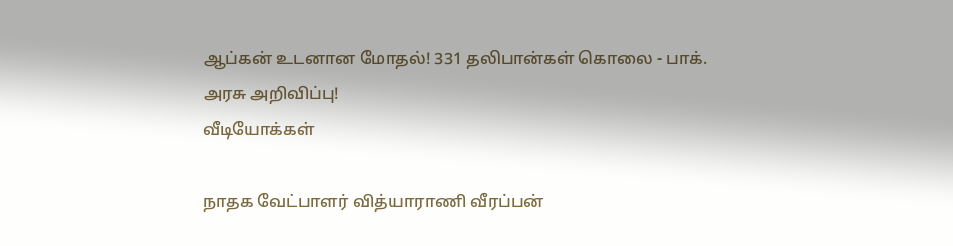ஆப்கன் உடனான மோதல்! 331 தலிபான்கள் கொலை - பாக். அரசு அறிவிப்பு!
வீடியோக்கள்

நாதக வேட்பாளர் வித்யாராணி வீரப்பன்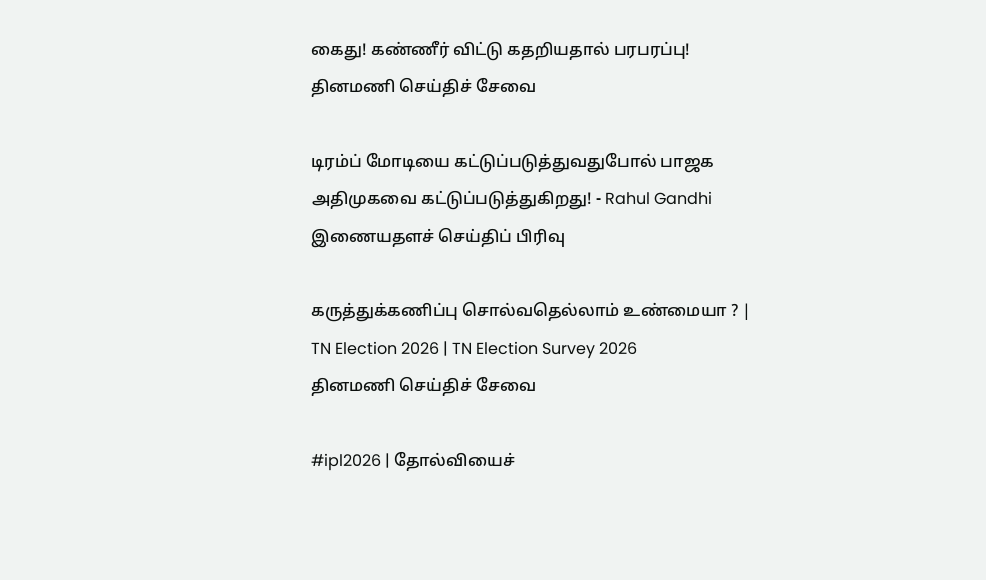கைது! கண்ணீர் விட்டு கதறியதால் பரபரப்பு!
தினமணி செய்திச் சேவை

டிரம்ப் மோடியை கட்டுப்படுத்துவதுபோல் பாஜக அதிமுகவை கட்டுப்படுத்துகிறது! - Rahul Gandhi
இணையதளச் செய்திப் பிரிவு

கருத்துக்கணிப்பு சொல்வதெல்லாம் உண்மையா ? | TN Election 2026 | TN Election Survey 2026
தினமணி செய்திச் சேவை

#ipl2026 | தோல்வியைச்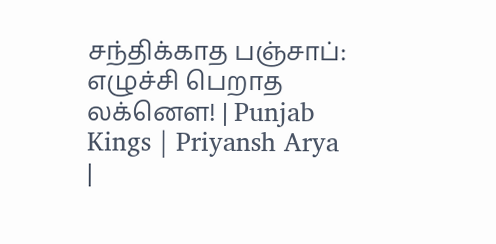சந்திக்காத பஞ்சாப்: எழுச்சி பெறாத லக்னௌ! | Punjab Kings | Priyansh Arya |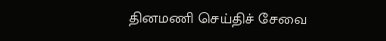தினமணி செய்திச் சேவை